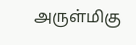அருள்மிகு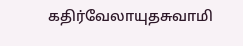கதிர்வேலாயுதசுவாமி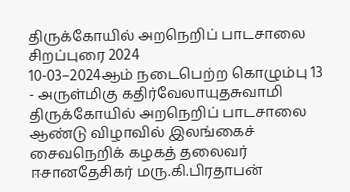திருக்கோயில் அறநெறிப் பாடசாலை சிறப்புரை 2024
10-03–2024ஆம் நடைபெற்ற கொழும்பு 13 - அருள்மிகு கதிர்வேலாயுதசுவாமி திருக்கோயில் அறநெறிப் பாடசாலை ஆண்டு விழாவில் இலங்கைச் சைவநெறிக் கழகத் தலைவர் ஈசானதேசிகர் மரு.கி.பிரதாபன்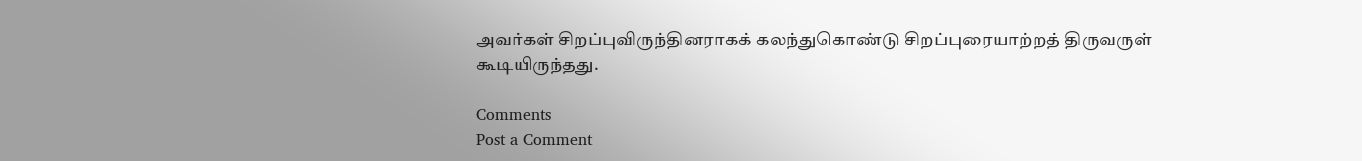அவர்கள் சிறப்புவிருந்தினராகக் கலந்துகொண்டு சிறப்புரையாற்றத் திருவருள் கூடியிருந்தது.

Comments
Post a Comment